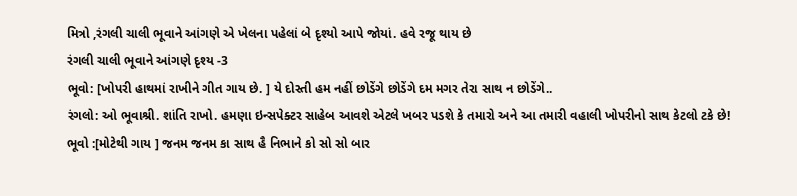મિત્રો ,રંગલી ચાલી ભૂવાને આંગણે એ ખેલના પહેલાં બે દૃશ્યો આપે જોયાં. હવે રજૂ થાય છે
રંગલી ચાલી ભૂવાને આંગણે દૃશ્ય -3
ભૂવો: [ખોપરી હાથમાં રાખીને ગીત ગાય છે. ] યે દોસ્તી હમ નહીં છોડેંગે છોડેંગે દમ મગર તેરા સાથ ન છોડેંગે..
રંગલો: ઓ ભૂવાશ્રી. શાંતિ રાખો. હમણા ઇન્સપેક્ટર સાહેબ આવશે એટલે ખબર પડશે કે તમારો અને આ તમારી વહાલી ખોપરીનો સાથ કેટલો ટકે છે!
ભૂવો :[મોટેથી ગાય ] જનમ જનમ કા સાથ હૈ નિભાને કો સો સો બાર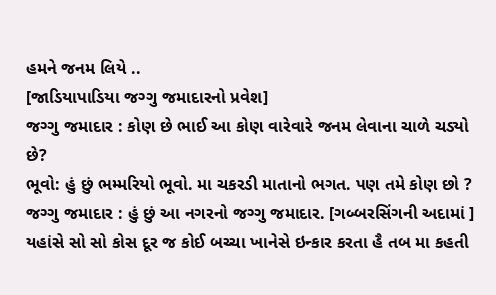હમને જનમ લિયે ..
[જાડિયાપાડિયા જગ્ગુ જમાદારનો પ્રવેશ]
જગ્ગુ જમાદાર : કોણ છે ભાઈ આ કોણ વારેવારે જનમ લેવાના ચાળે ચડ્યો છે?
ભૂવો: હું છું ભમ્મરિયો ભૂવો. મા ચકરડી માતાનો ભગત. પણ તમે કોણ છો ?
જગ્ગુ જમાદાર : હું છું આ નગરનો જગ્ગુ જમાદાર. [ગબ્બરસિંગની અદામાં ] યહાંસે સો સો કોસ દૂર જ કોઈ બચ્ચા ખાનેસે ઇન્કાર કરતા હૈ તબ મા કહતી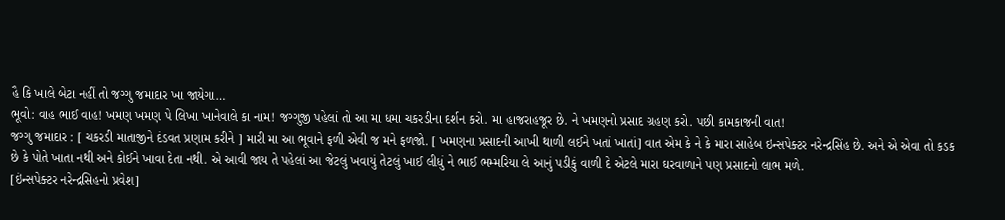હૈ કિ ખાલે બેટા નહીં તો જગ્ગુ જમાદાર ખા જાયેગા…
ભૂવો: વાહ ભાઈ વાહ! ખમણ ખમણ પે લિખા ખાનેવાલે કા નામ! જગ્ગુજી પહેલાં તો આ મા ધમા ચકરડીના દર્શન કરો. મા હાજરાહજૂર છે. ને ખમણનો પ્રસાદ ગ્રહણ કરો. પછી કામકાજની વાત!
જગ્ગુ જમાદાર : [ ચકરડી માતાજીને દંડવત પ્રણામ કરીને ] મારી મા આ ભૂવાને ફળી એવી જ મને ફળજો. [ ખમણના પ્રસાદની આખી થાળી લઈને ખતાં ખાતાં] વાત એમ કે ને કે મારા સાહેબ ઇન્સપેક્ટર નરેન્દ્રસિંહ છે. અને એ એવા તો કડક છે કે પોતે ખાતા નથી અને કોઈને ખાવા દેતા નથી. એ આવી જાય તે પહેલાં આ જેટલું ખવાયું તેટલું ખાઈ લીધું ને ભાઈ ભમ્મરિયા લે આનું પડીકું વાળી દે એટલે મારા ઘરવાળાને પણ પ્રસાદનો લાભ મળે.
[ઇંન્સપેક્ટર નરેન્દ્રસિહનો પ્રવેશ]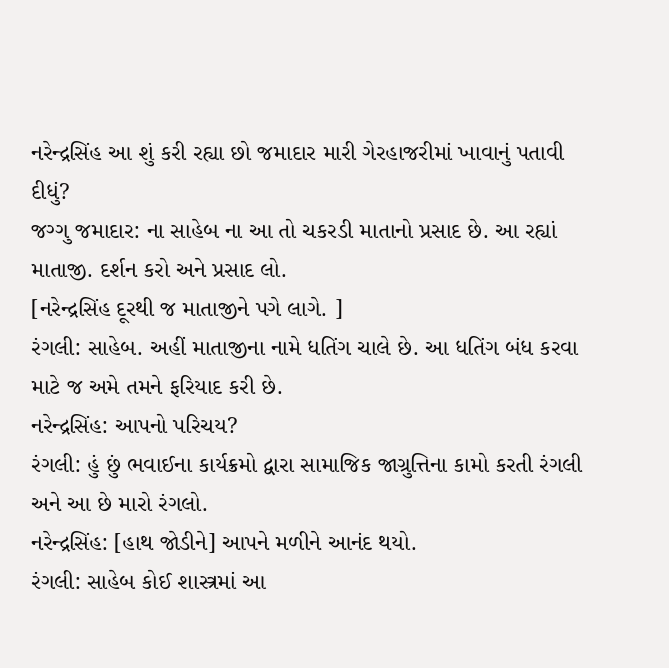નરેન્દ્રસિંહ આ શું કરી રહ્યા છો જમાદાર મારી ગેરહાજરીમાં ખાવાનું પતાવી દીધું?
જગ્ગુ જમાદાર: ના સાહેબ ના આ તો ચકરડી માતાનો પ્રસાદ છે. આ રહ્યાં માતાજી. દર્શન કરો અને પ્રસાદ લો.
[નરેન્દ્રસિંહ દૂરથી જ માતાજીને પગે લાગે. ]
રંગલી: સાહેબ. અહીં માતાજીના નામે ધતિંગ ચાલે છે. આ ધતિંગ બંધ કરવા માટે જ અમે તમને ફરિયાદ કરી છે.
નરેન્દ્રસિંહ: આપનો પરિચય?
રંગલી: હું છું ભવાઈના કાર્યક્રમો દ્વારા સામાજિક જાગ્રુત્તિના કામો કરતી રંગલી અને આ છે મારો રંગલો.
નરેન્દ્રસિંહ: [હાથ જોડીને] આપને મળીને આનંદ થયો.
રંગલી: સાહેબ કોઈ શાસ્ત્રમાં આ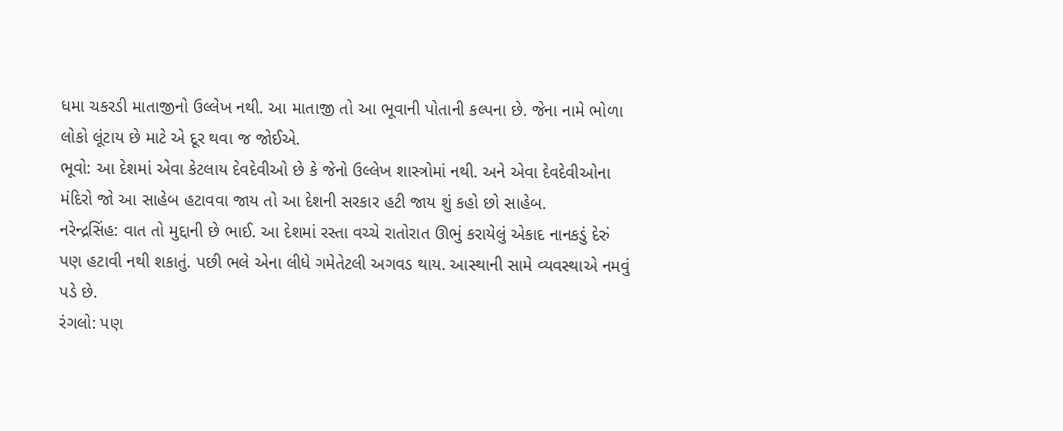ધમા ચકરડી માતાજીનો ઉલ્લેખ નથી. આ માતાજી તો આ ભૂવાની પોતાની કલ્પના છે. જેના નામે ભોળા લોકો લૂંટાય છે માટે એ દૂર થવા જ જોઈએ.
ભૂવો: આ દેશમાં એવા કેટલાય દેવદેવીઓ છે કે જેનો ઉલ્લેખ શાસ્ત્રોમાં નથી. અને એવા દેવદેવીઓના મંદિરો જો આ સાહેબ હટાવવા જાય તો આ દેશની સરકાર હટી જાય શું કહો છો સાહેબ.
નરેન્દ્રસિંહ: વાત તો મુદ્દાની છે ભાઈ. આ દેશમાં રસ્તા વચ્ચે રાતોરાત ઊભું કરાયેલું એકાદ નાનકડું દેરું પણ હટાવી નથી શકાતું. પછી ભલે એના લીધે ગમેતેટલી અગવડ થાય. આસ્થાની સામે વ્યવસ્થાએ નમવું પડે છે.
રંગલો: પણ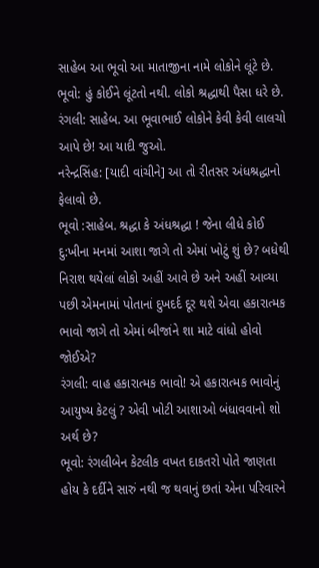સાહેબ આ ભૂવો આ માતાજીના નામે લોકોને લૂંટે છે.
ભૂવો: હું કોઈને લૂંટતો નથી. લોકો શ્રદ્ધાથી પૈસા ધરે છે.
રંગલી: સાહેબ. આ ભૂવાભાઈ લોકોને કેવી કેવી લાલચો આપે છે! આ યાદી જુઓ.
નરેન્દ્રસિંહ: [યાદી વાંચીને] આ તો રીતસર અંધશ્રદ્ધાનો ફેલાવો છે.
ભૂવો :સાહેબ. શ્રદ્ધા કે અંધશ્રદ્ધા ! જેના લીધે કોઈ દુ:ખીના મનમાં આશા જાગે તો એમાં ખોટું શું છે? બધેથી નિરાશ થયેલાં લોકો અહીં આવે છે અને અહીં આવ્યા પછી એમનામાં પોતાનાં દુખદર્દ દૂર થશે એવા હકારાત્મક ભાવો જાગે તો એમાં બીજાંને શા માટે વાંધો હોવો જોઈએ?
રંગલી: વાહ હકારાત્મક ભાવો! એ હકારાત્મક ભાવોનું આયુષ્ય કેટલું ? એવી ખોટી આશાઓ બંધાવવાનો શો અર્થ છે?
ભૂવો: રંગલીબેન કેટલીક વખત દાકતરો પોતે જાણતા હોય કે દર્દીને સારું નથી જ થવાનું છતાં એના પરિવારને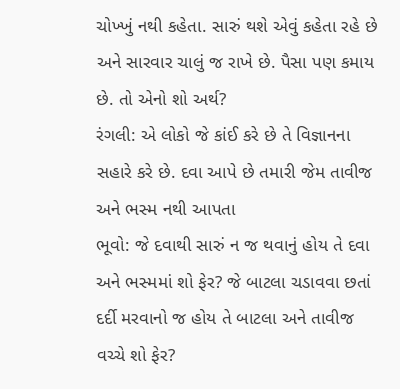ચોખ્ખું નથી કહેતા. સારું થશે એવું કહેતા રહે છે અને સારવાર ચાલું જ રાખે છે. પૈસા પણ કમાય છે. તો એનો શો અર્થ?
રંગલી: એ લોકો જે કાંઈ કરે છે તે વિજ્ઞાનના સહારે કરે છે. દવા આપે છે તમારી જેમ તાવીજ અને ભસ્મ નથી આપતા
ભૂવો: જે દવાથી સારું ન જ થવાનું હોય તે દવા અને ભસ્મમાં શો ફેર? જે બાટલા ચડાવવા છતાં દર્દી મરવાનો જ હોય તે બાટલા અને તાવીજ વચ્ચે શો ફેર?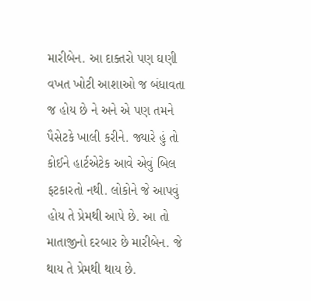મારીબેન. આ દાક્તરો પણ ઘણી વખત ખોટી આશાઓ જ બંધાવતા જ હોય છે ને અને એ પણ તમને પૈસેટકે ખાલી કરીને. જ્યારે હું તો કોઈને હાર્ટએટેક આવે એવું બિલ ફટકારતો નથી. લોકોને જે આપવું હોય તે પ્રેમથી આપે છે. આ તો માતાજીનો દરબાર છે મારીબેન. જે થાય તે પ્રેમથી થાય છે.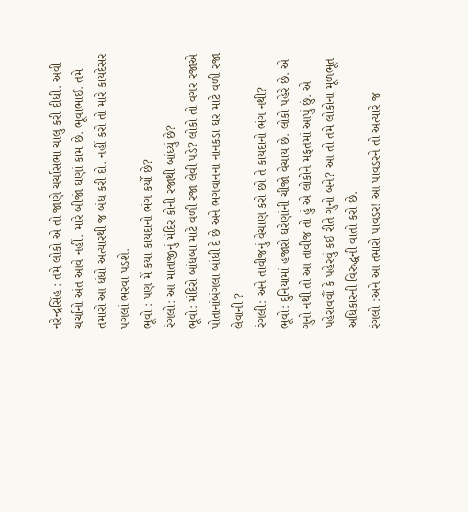નરેન્દ્રસિંહ : તમે લોકો એ તો જાણે ચર્ચાસભા ચાલુ કરી દીધી. અવી ચર્ચાનો અંત આવે નહીં. મારે બીજાં ઘણાં કામ છે. ભૂવાભાઈ. તમે તમારો આ ધંધો અત્યારથી જ બંધ કરી દો. નહીં કરો તો મારે કાયદેસર પગલાં ભરવા પડશે.
ભૂવો : પણ મેં કયા કાયદાનો ભંગ કર્યો છે?
રંગલો: આ માતાજીનું મંદિર કોની રજાથી બાંધ્યું છે?
ભૂવો: મંદિરો બાંધબા માટે વળી રજા લેવી પડે? લોકો તો વગર રજાએ પોતાનાંબંગલા બાંધી દે છે અને ભગવાનના નાનકડા ઘર માટે વળી રજા લેવાની ?
રંગલી: અને તાવીજનું વેચાણ કરો છો તે કાયદાનો ભંગ નથી?
ભૂવો: દુનિયામાં હજારો ઘરેણાંની ચીજો વેચાય છે. લોકો પહેરે છે. એ ગુનો નથી તો આ તાવીજ તો હું એ લોકોને મફતમાં આપું છું. એ પહેરાવવૌં કે પહેરવું કઈ રીતે ગુનો બને? આ તો તમે લોકોના મૂળભૂત અધિકારની વિરુદ્ધની વાતો કરો છે.
રંગલો :અને આ તમારો પાવડર! આ પાવડરને તો અત્યારે જ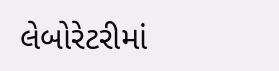લેબોરેટરીમાં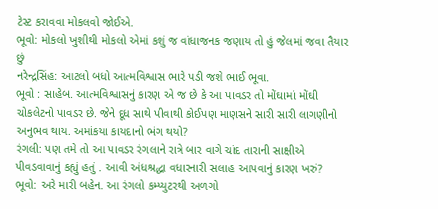ટેસ્ટ કરાવવા મોકલવો જોઈએ.
ભૂવો: મોકલો ખુશીથી મોકલો એમાં કશું જ વાંધાજનક જણાય તો હું જેલમાં જવા તૈયાર છું
નરેન્દ્રસિંહ: આટલો બધો આત્મવિશ્વાસ ભારે પડી જશે ભાઈ ભૂવા.
ભૂવો : સાહેબ. આત્મવિશ્વાસનું કારણ એ જ છે કે આ પાવડર તો મોંઘામાં મોંઘી ચોકલેટનો પાવડર છે. જેને દૂધ સાથે પીવાથી કોઈપણ માણસને સારી સારી લાગણીનો અનુભવ થાય. અમાંકયા કાયદાનો ભંગ થયો?
રંગલી: પણ તમે તો આ પાવડર રંગલાને રાત્રે બાર વાગે ચાંદ તારાની સાક્ષીએ પીવડવાવાનું કહ્યું હતું . આવી અંધશ્રદ્ધા વધારનારી સલાહ આપવાનું કારણ ખરું?
ભૂવો: અરે મારી બહેન. આ રંગલો કમ્પ્યુટરથી અળગો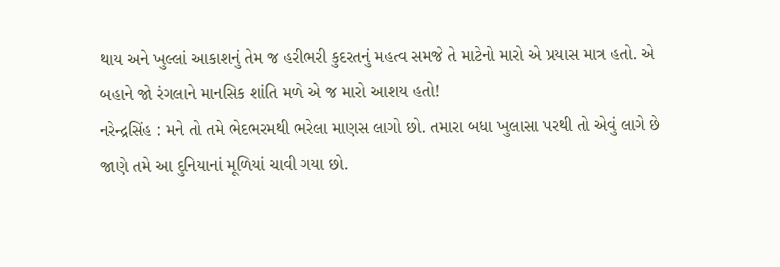થાય અને ખુલ્લાં આકાશનું તેમ જ હરીભરી કુદરતનું મહત્વ સમજે તે માટેનો મારો એ પ્રયાસ માત્ર હતો. એ બહાને જો રંગલાને માનસિક શાંતિ મળે એ જ મારો આશય હતો!
નરેન્દ્રસિંહ : મને તો તમે ભેદભરમથી ભરેલા માણસ લાગો છો. તમારા બધા ખુલાસા પરથી તો એવું લાગે છે જાણે તમે આ દુનિયાનાં મૂળિયાં ચાવી ગયા છો.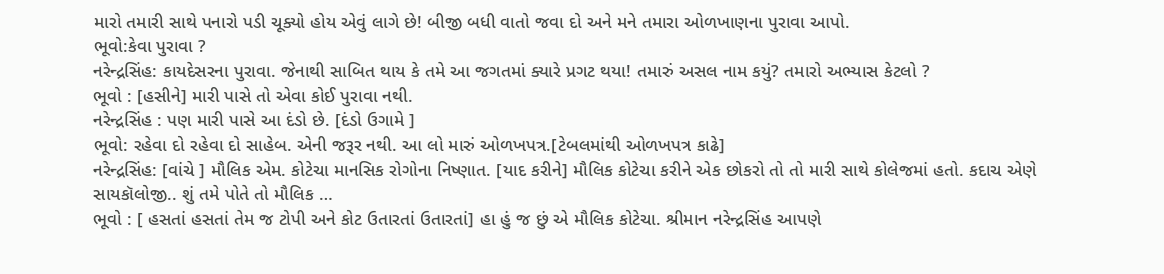મારો તમારી સાથે પનારો પડી ચૂક્યો હોય એવું લાગે છે! બીજી બધી વાતો જવા દો અને મને તમારા ઓળખાણના પુરાવા આપો.
ભૂવો:કેવા પુરાવા ?
નરેન્દ્રસિંહ: કાયદેસરના પુરાવા. જેનાથી સાબિત થાય કે તમે આ જગતમાં ક્યારે પ્રગટ થયા! તમારું અસલ નામ કયું? તમારો અભ્યાસ કેટલો ?
ભૂવો : [હસીને] મારી પાસે તો એવા કોઈ પુરાવા નથી.
નરેન્દ્રસિંહ : પણ મારી પાસે આ દંડો છે. [દંડો ઉગામે ]
ભૂવો: રહેવા દો રહેવા દો સાહેબ. એની જરૂર નથી. આ લો મારું ઓળખપત્ર.[ટેબલમાંથી ઓળખપત્ર કાઢે]
નરેન્દ્રસિંહ: [વાંચે ] મૌલિક એમ. કોટેચા માનસિક રોગોના નિષ્ણાત. [યાદ કરીને] મૌલિક કોટેચા કરીને એક છોકરો તો તો મારી સાથે કોલેજમાં હતો. કદાચ એણે સાયકૉલોજી.. શું તમે પોતે તો મૌલિક …
ભૂવો : [ હસતાં હસતાં તેમ જ ટોપી અને કોટ ઉતારતાં ઉતારતાં] હા હું જ છું એ મૌલિક કોટેચા. શ્રીમાન નરેન્દ્રસિંહ આપણે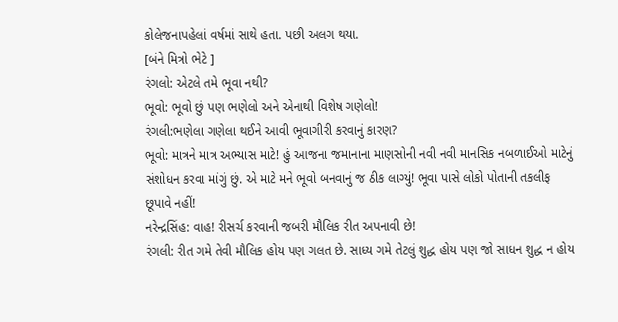કોલેજનાપહેલાં વર્ષમાં સાથે હતા. પછી અલગ થયા.
[બંને મિત્રો ભેટે ]
રંગલો: એટલે તમે ભૂવા નથી?
ભૂવો: ભૂવો છું પણ ભણેલો અને એનાથી વિશેષ ગણેલો!
રંગલી:ભણેલા ગણેલા થઈને આવી ભૂવાગીરી કરવાનું કારણ?
ભૂવો: માત્રને માત્ર અભ્યાસ માટે! હું આજના જમાનાના માણસોની નવી નવી માનસિક નબળાઈઓ માટેનું સંશોધન કરવા માંગું છું. એ માટે મને ભૂવો બનવાનું જ ઠીક લાગ્યું! ભૂવા પાસે લોકો પોતાની તકલીફ છૂપાવે નહીં!
નરેન્દ્રસિંહ: વાહ! રીસર્ચ કરવાની જબરી મૌલિક રીત અપનાવી છે!
રંગલી: રીત ગમે તેવી મૌલિક હોય પણ ગલત છે. સાધ્ય ગમે તેટલું શુદ્ધ હોય પણ જો સાધન શુદ્ધ ન હોય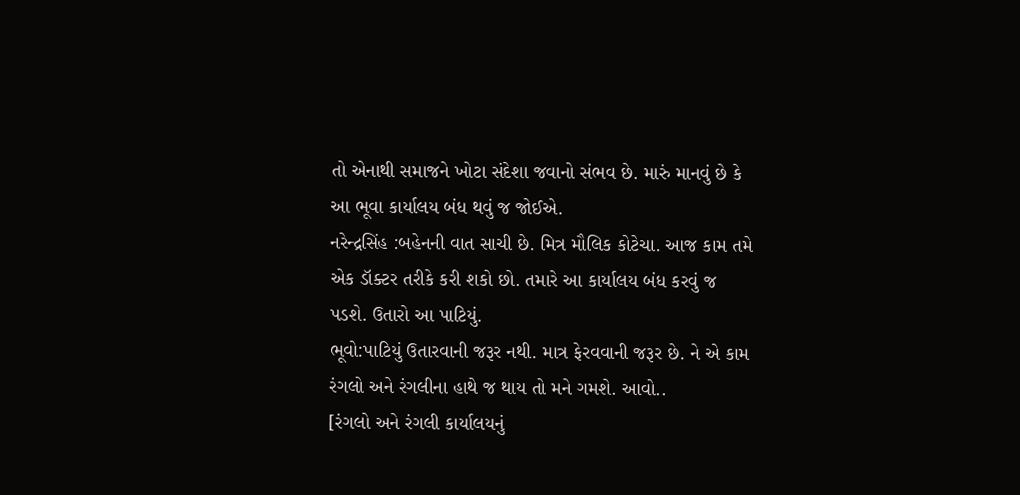તો એનાથી સમાજને ખોટા સંદેશા જવાનો સંભવ છે. મારું માનવું છે કે આ ભૂવા કાર્યાલય બંધ થવું જ જોઈએ.
નરેન્દ્રસિંહ :બહેનની વાત સાચી છે. મિત્ર મૌલિક કોટેચા. આજ કામ તમે એક ડૉક્ટર તરીકે કરી શકો છો. તમારે આ કાર્યાલય બંધ કરવું જ પડશે. ઉતારો આ પાટિયું.
ભૂવો:પાટિયું ઉતારવાની જરૂર નથી. માત્ર ફેરવવાની જરૂર છે. ને એ કામ રંગલો અને રંગલીના હાથે જ થાય તો મને ગમશે. આવો..
[રંગલો અને રંગલી કાર્યાલયનું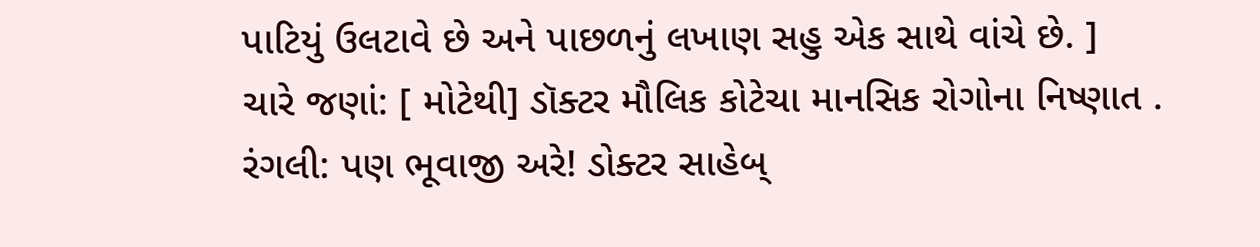પાટિયું ઉલટાવે છે અને પાછળનું લખાણ સહુ એક સાથે વાંચે છે. ]
ચારે જણાં: [ મોટેથી] ડૉક્ટર મૌલિક કોટેચા માનસિક રોગોના નિષ્ણાત .
રંગલી: પણ ભૂવાજી અરે! ડોક્ટર સાહેબ્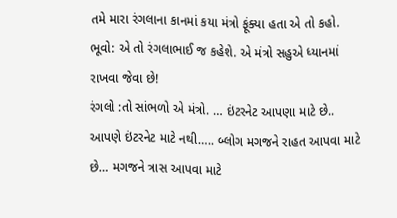તમે મારા રંગલાના કાનમાં કયા મંત્રો ફૂંક્યા હતા એ તો કહો.
ભૂવો: એ તો રંગલાભાઈ જ કહેશે. એ મંત્રો સહુએ ધ્યાનમાં રાખવા જેવા છે!
રંગલો :તો સાંભળો એ મંત્રો. … ઇંટરનેટ આપણા માટે છે.. આપણે ઇંટરનેટ માટે નથી….. બ્લોગ મગજને રાહત આપવા માટે છે… મગજને ત્રાસ આપવા માટે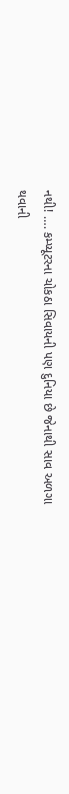નથી! …. કમ્પ્યૂટરના ચોકઠા સિવાયની પણ દુનિયા છે જેનાથી સાવ અળગા થવાની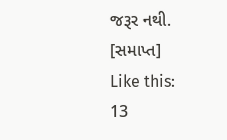જરૂર નથી.
[સમાપ્ત]
Like this:
13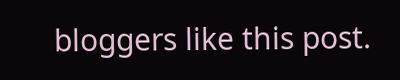bloggers like this post.